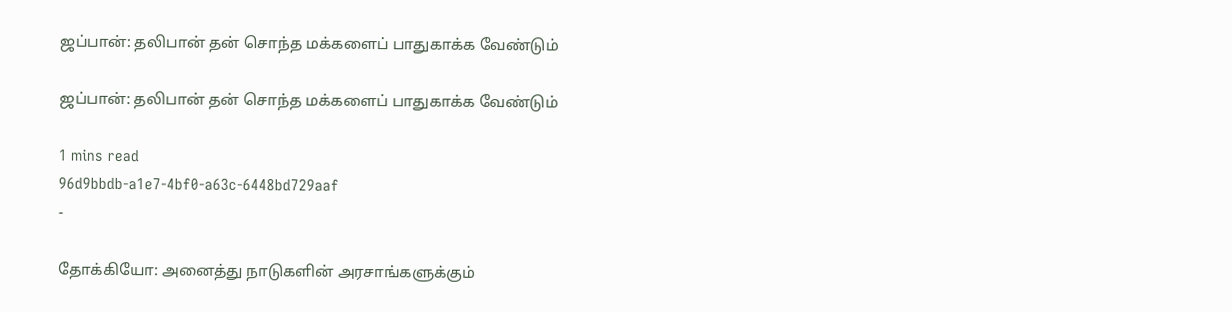ஜப்பான்: தலிபான் தன் சொந்த மக்களைப் பாதுகாக்க வேண்டும்

ஜப்பான்: தலிபான் தன் சொந்த மக்களைப் பாதுகாக்க வேண்டும்

1 mins read
96d9bbdb-a1e7-4bf0-a63c-6448bd729aaf
-

தோக்கியோ: அனைத்து நாடுகளின் அரசாங்களுக்கும்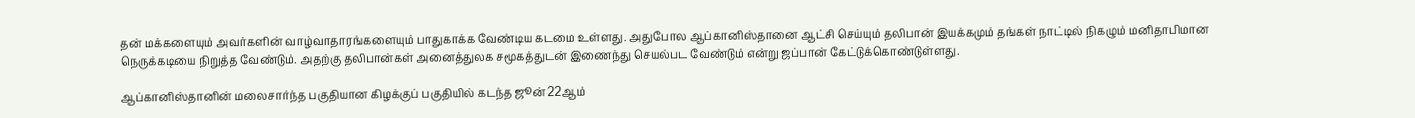தன் மக்களையும் அவர்களின் வாழ்வாதாரங்களையும் பாதுகாக்க வேண்டிய கடமை உள்ளது. அதுபோல ஆப்கானிஸ்தானை ஆட்சி செய்யும் தலிபான் இயக்கமும் தங்கள் நாட்டில் நிகழும் மனிதாபிமான நெருக்கடியை நிறுத்த வேண்டும். அதற்கு தலிபான்கள் அனைத்துலக சமூகத்துடன் இணைந்து செயல்பட வேண்டும் என்று ஜப்பான் கேட்டுக்கொண்டுள்ளது.

ஆப்கானிஸ்தானின் மலைசார்ந்த பகுதியான கிழக்குப் பகுதியில் கடந்த ஜூன் 22ஆம்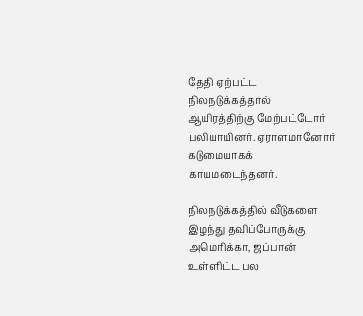தேதி ஏற்பட்ட நிலநடுக்கத்தால் ஆயிரத்திற்கு மேற்பட்டோர் பலியாயினர். ஏராளமானோர் கடுமையாகக் காயமடைந்தனர்.

நிலநடுக்கத்தில் வீடுகளை இழந்து தவிப்போருக்கு அமெரிக்கா, ஜப்பான் உள்ளிட்ட பல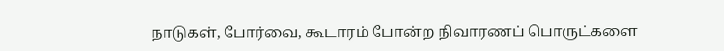நாடுகள், போர்வை, கூடாரம் போன்ற நிவாரணப் பொருட்களை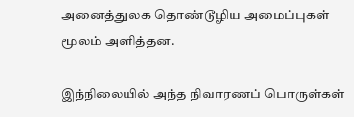அனைத்துலக தொண்டூழிய அமைப்புகள் மூலம் அளித்தன.

இந்நிலையில் அந்த நிவாரணப் பொருள்கள்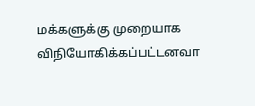மக்களுக்கு முறையாக விநியோகிக்கப்பட்டனவா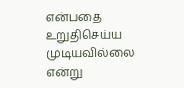என்பதை உறுதிசெய்ய முடியவில்லை என்று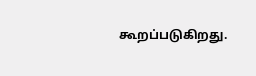கூறப்படுகிறது.